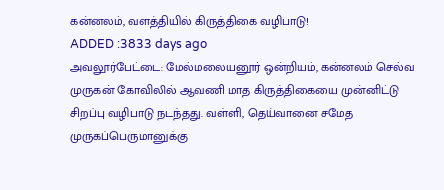கன்னலம், வளத்தியில் கிருத்திகை வழிபாடு!
ADDED :3833 days ago
அவலூர்பேட்டை: மேல்மலையனூர் ஒன்றியம், கன்னலம் செல்வ முருகன் கோவிலில் ஆவணி மாத கிருத்திகையை முன்னிட்டு சிறப்பு வழிபாடு நடந்தது. வள்ளி, தெய்வானை சமேத முருகப்பெருமானுக்கு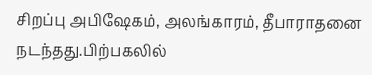சிறப்பு அபிஷேகம், அலங்காரம், தீபாராதனை நடந்தது.பிற்பகலில்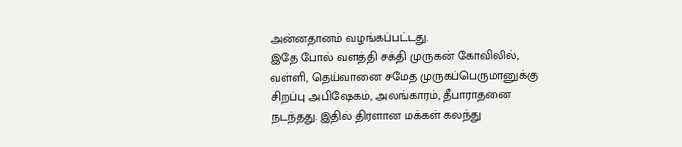அன்னதானம் வழங்கப்பட்டது.
இதே போல் வளத்தி சக்தி முருகன் கோவிலில், வள்ளி, தெய்வானை சமேத முருகப்பெருமானுக்கு சிறப்பு அபிஷேகம், அலங்காரம், தீபாராதனை நடந்தது. இதில் திரளான மக்கள் கலந்து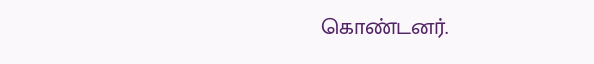கொண்டனர்.